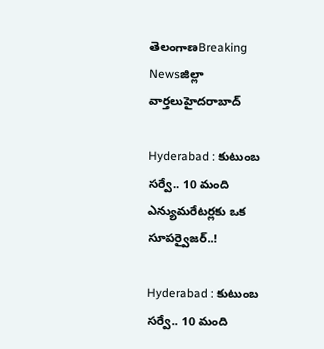తెలంగాణBreaking Newsజిల్లా వార్తలుహైదరాబాద్

Hyderabad : కుటుంబ సర్వే.. 10 మంది ఎన్యుమరేటర్లకు ఒక సూపర్వైజర్..!

Hyderabad : కుటుంబ సర్వే.. 10 మంది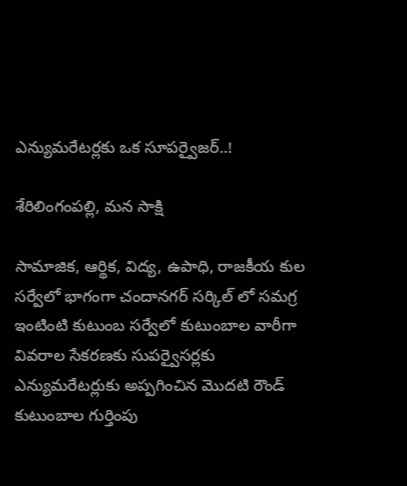ఎన్యుమరేటర్లకు ఒక సూపర్వైజర్..!

శేరిలింగంపల్లి, మన సాక్షి

సామాజిక, ఆర్థిక, విద్య, ఉపాధి, రాజకీయ కుల సర్వేలో భాగంగా చందానగర్ సర్కిల్ లో సమగ్ర ఇంటింటి కుటుంబ సర్వేలో కుటుంబాల వారీగా వివరాల సేకరణకు సుపర్వైసర్లకు ఎన్యుమరేటర్లుకు అప్పగించిన మొదటి రౌండ్ కుటుంబాల గుర్తింపు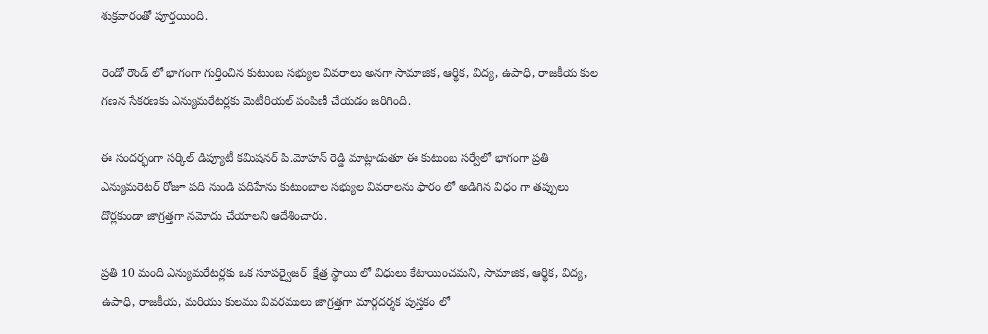శుక్రవారంతో పూర్తయింది.

రెండో రౌండ్ లో భాగంగా గుర్తించిన కుటుంబ సభ్యుల వివరాలు అనగా సామాజిక, ఆర్థిక, విద్య, ఉపాధి, రాజకీయ కుల గణన సేకరణకు ఎన్యుమరేటర్లకు మెటీరియల్ పంపిణీ చేయడం జరిగింది.

ఈ సందర్భంగా సర్కిల్ డిప్యూటీ కమిషనర్ పి.మోహన్ రెడ్డి మాట్లాడుతూ ఈ కుటుంబ సర్వేలో భాగంగా ప్రతి ఎన్యుమరెటర్ రోజూ పది నుండి పదిహేను కుటుంబాల సభ్యుల వివరాలను ఫారం లో అడిగిన విధం గా తప్పులు దొర్లకుండా జాగ్రత్తగా నమోదు చేయాలని ఆదేశించారు.

ప్రతి 10 మంది ఎన్యుమరేటర్లకు ఒక సూపర్వైజర్  క్షేత్ర స్థాయి లో విధులు కేటాయించమని, సామాజిక, ఆర్థిక, విద్య, ఉపాధి, రాజకీయ, మరియు కులము వివరములు జాగ్రత్తగా మార్గదర్శక పుస్తకం లో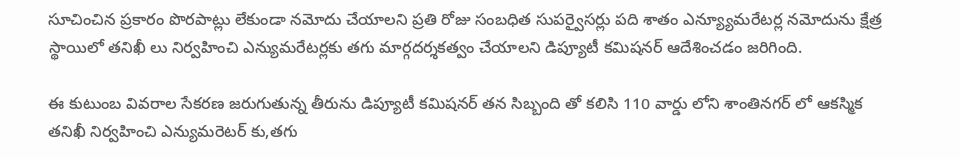సూచించిన ప్రకారం పొరపాట్లు లేకుండా నమోదు చేయాలని ప్రతి రోజు సంబధిత సుపర్వైసర్లు పది శాతం ఎన్య్యూమరేటర్ల నమోదును క్షేత్ర స్థాయిలో తనిఖీ లు నిర్వహించి ఎన్యుమరేటర్లకు తగు మార్గదర్శకత్వం చేయాలని డిప్యూటీ కమిషనర్ ఆదేశించడం జరిగింది.

ఈ కుటుంబ వివరాల సేకరణ జరుగుతున్న తీరును డిప్యూటీ కమిషనర్ తన సిబ్బంది తో కలిసి 110 వార్డు లోని శాంతినగర్ లో ఆకస్మిక తనిఖీ నిర్వహించి ఎన్యుమరెటర్ కు,తగు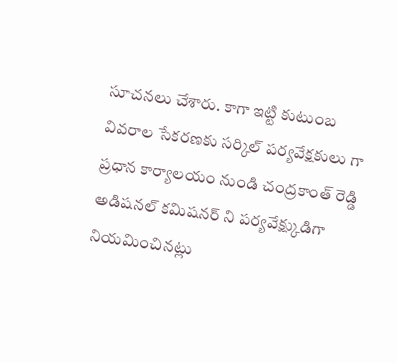సూచనలు చేశారు. కాగా ఇట్టి కుటుంబ వివరాల సేకరణకు సర్కిల్ పర్యవేక్షకులు గా ప్రధాన కార్యాలయం నుండి చంద్రకాంత్ రెడ్డి అడిషనల్ కమిషనర్ ని పర్యవేక్ష్కుడిగా నియమించినట్లు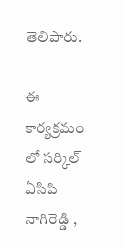తెలిపారు.

ఈ కార్యక్రమం లో సర్కిల్ ఏసిపి నాగిరెడ్డి ,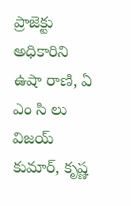ప్రాజెక్టు అధికారిని ఉషా రాణి, ఏ ఎం సి లు విజయ్ కుమార్, కృష్ణ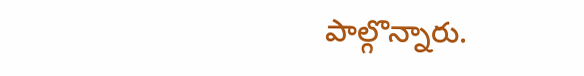పాల్గొన్నారు.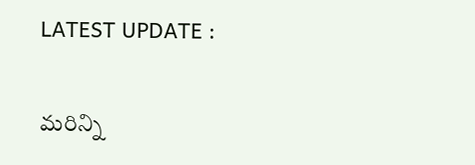LATEST UPDATE :

మరిన్ని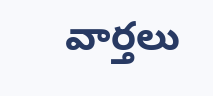వార్తలు